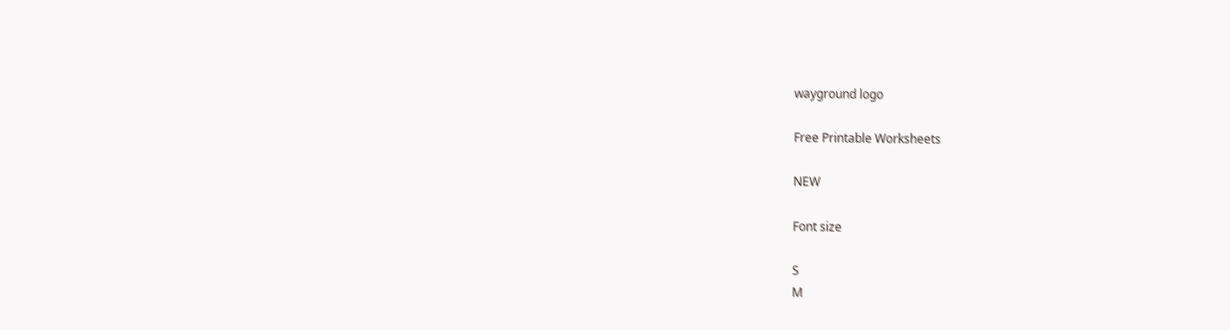wayground logo

Free Printable Worksheets

NEW

Font size

S
M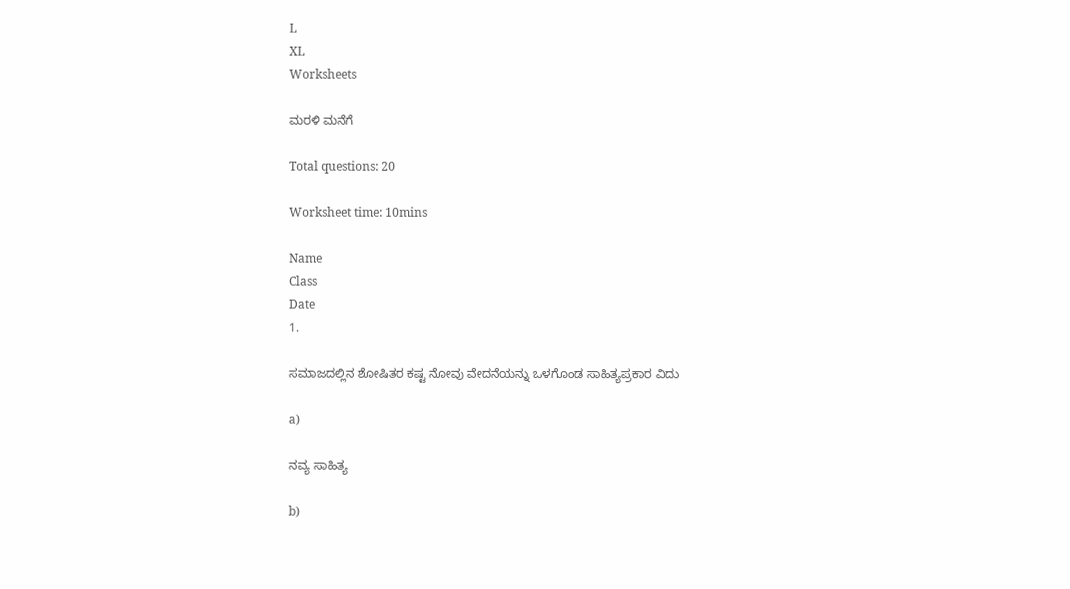L
XL
Worksheets

ಮರಳಿ ಮನೆಗೆ

Total questions: 20

Worksheet time: 10mins

Name
Class
Date
1.

ಸಮಾಜದಲ್ಲಿನ ಶೋಷಿತರ ಕಷ್ಟ ನೋವು ವೇದನೆಯನ್ನು ಒಳಗೊಂಡ ಸಾಹಿತ್ಯಪ್ರಕಾರ ವಿದು

a)

ನವ್ಯ ಸಾಹಿತ್ಯ

b)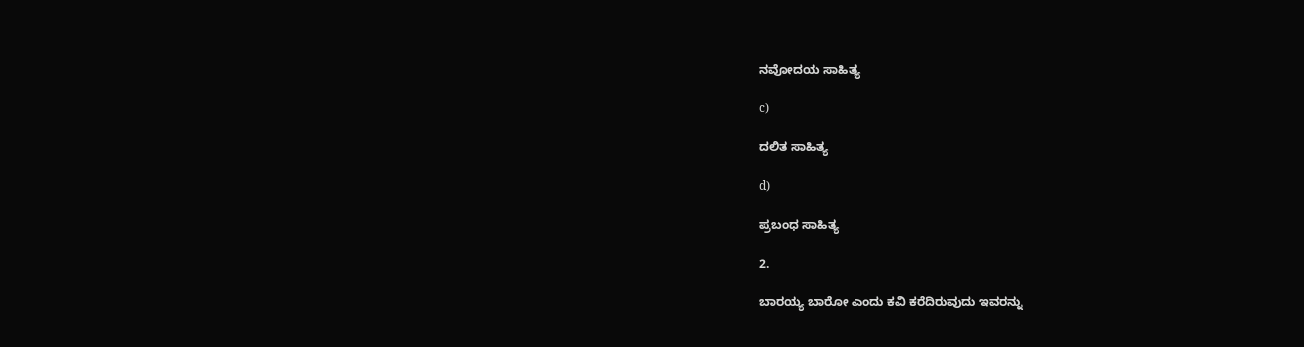ನವೋದಯ ಸಾಹಿತ್ಯ

c)

ದಲಿತ ಸಾಹಿತ್ಯ

d)

ಪ್ರಬಂಧ ಸಾಹಿತ್ಯ

2.

ಬಾರಯ್ಯ ಬಾರೋ ಎಂದು ಕವಿ ಕರೆದಿರುವುದು ಇವರನ್ನು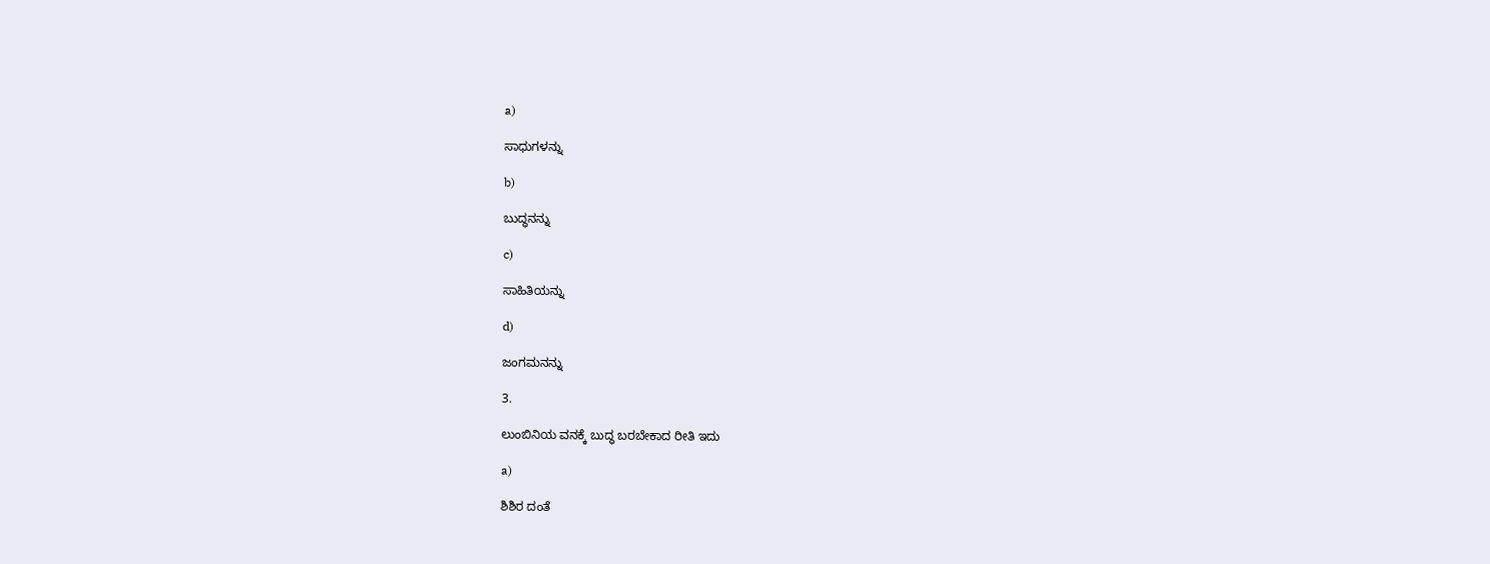a)

ಸಾಧುಗಳನ್ನು

b)

ಬುದ್ಧನನ್ನು

c)

ಸಾಹಿತಿಯನ್ನು

d)

ಜಂಗಮನನ್ನು

3.

ಲುಂಬಿನಿಯ ವನಕ್ಕೆ ಬುದ್ಧ ಬರಬೇಕಾದ ರೀತಿ ಇದು

a)

ಶಿಶಿರ ದಂತೆ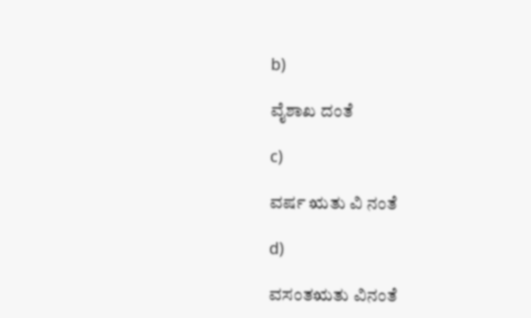b)

ವೈಶಾಖ ದಂತೆ

c)

ವರ್ಷ ಋತು ವಿ ನಂತೆ

d)

ವಸಂತಋತು ವಿನಂತೆ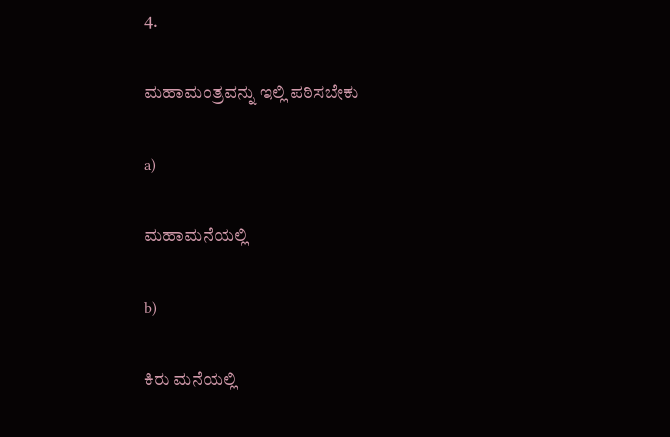4.

ಮಹಾಮಂತ್ರವನ್ನು ಇಲ್ಲಿ ಪಠಿಸಬೇಕು

a)

ಮಹಾಮನೆಯಲ್ಲಿ

b)

ಕಿರು ಮನೆಯಲ್ಲಿ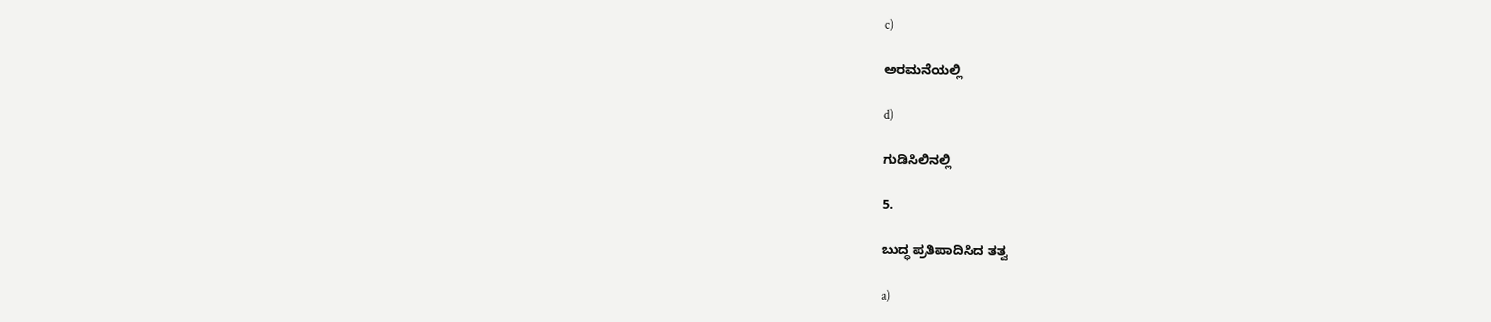c)

ಅರಮನೆಯಲ್ಲಿ

d)

ಗುಡಿಸಿಲಿನಲ್ಲಿ

5.

ಬುದ್ಧ ಪ್ರತಿಪಾದಿಸಿದ ತತ್ವ

a)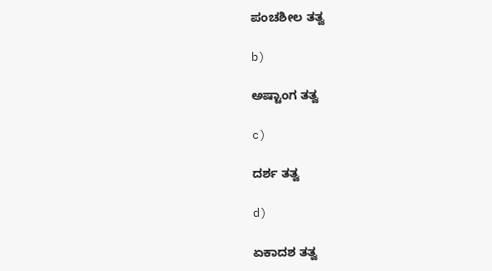ಪಂಚಶೀಲ ತತ್ವ

b)

ಅಷ್ಟಾಂಗ ತತ್ವ

c)

ದರ್ಶ ತತ್ವ

d)

ಏಕಾದಶ ತತ್ವ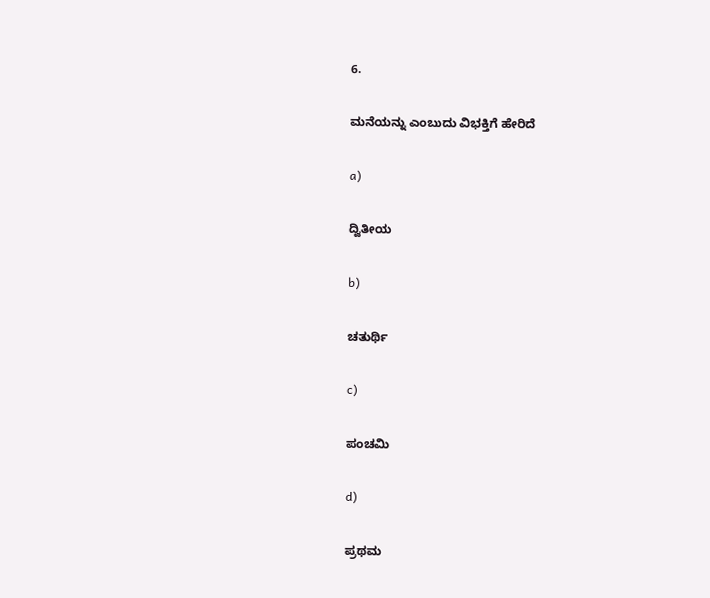6.

ಮನೆಯನ್ನು ಎಂಬುದು ವಿಭಕ್ತಿಗೆ ಹೇರಿದೆ

a)

ದ್ವಿತೀಯ

b)

ಚತುರ್ಥಿ

c)

ಪಂಚಮಿ

d)

ಪ್ರಥಮ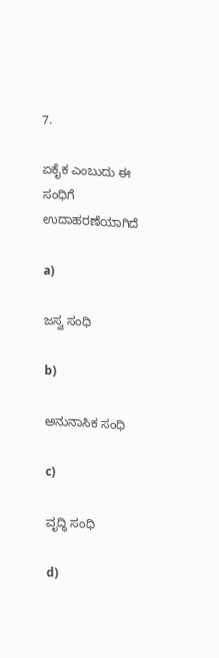7.

ಏಕೈಕ ಎಂಬುದು ಈ ಸಂಧಿಗೆ ಉದಾಹರಣೆಯಾಗಿದೆ

a)

ಜಸ್ವ ಸಂಧಿ

b)

ಅನುನಾಸಿಕ ಸಂಧಿ

c)

ವೃದ್ಧಿ ಸಂಧಿ

d)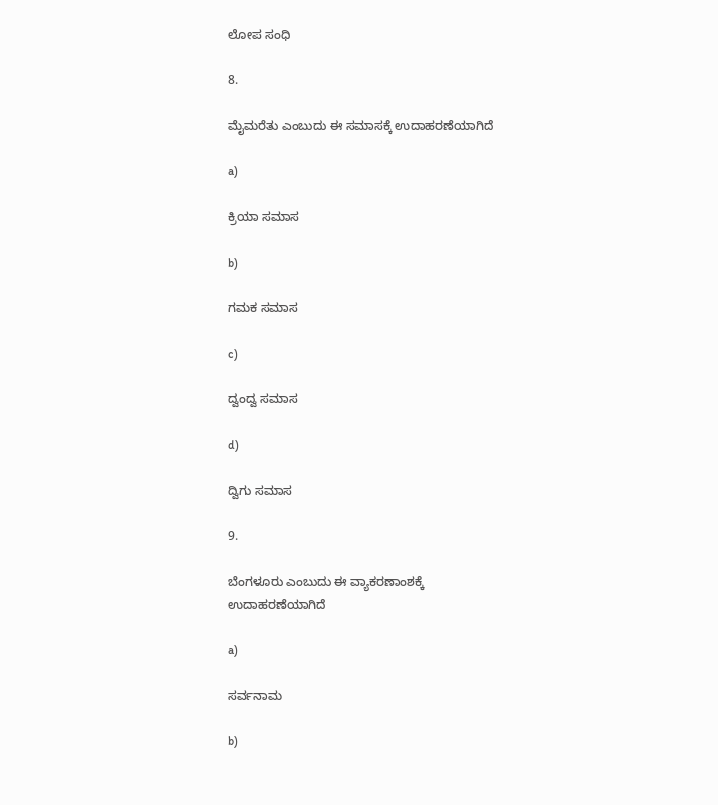ಲೋಪ ಸಂಧಿ

8.

ಮೈಮರೆತು ಎಂಬುದು ಈ ಸಮಾಸಕ್ಕೆ ಉದಾಹರಣೆಯಾಗಿದೆ

a)

ಕ್ರಿಯಾ ಸಮಾಸ

b)

ಗಮಕ ಸಮಾಸ

c)

ದ್ವಂದ್ವ ಸಮಾಸ

d)

ದ್ವಿಗು ಸಮಾಸ

9.

ಬೆಂಗಳೂರು ಎಂಬುದು ಈ ವ್ಯಾಕರಣಾಂಶಕ್ಕೆ ಉದಾಹರಣೆಯಾಗಿದೆ

a)

ಸರ್ವನಾಮ

b)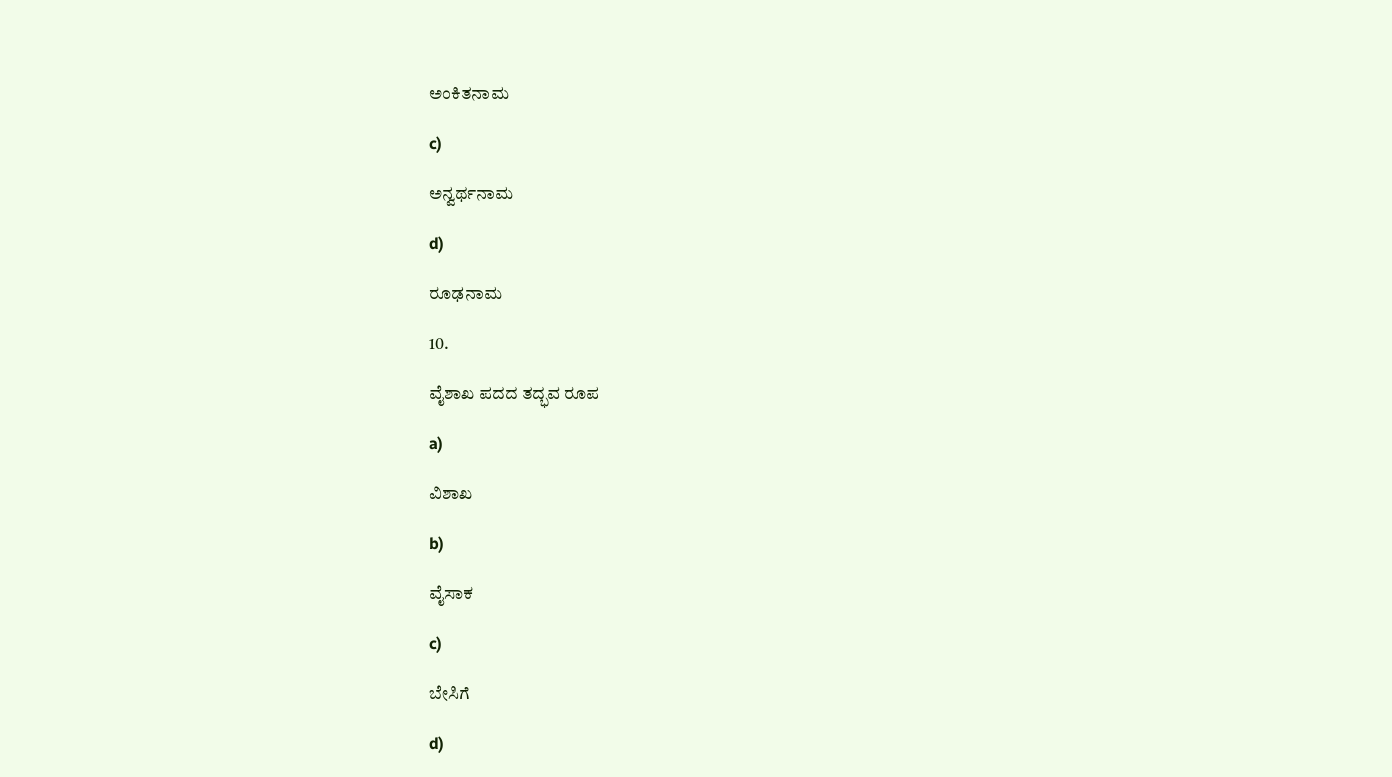ಅಂಕಿತನಾಮ

c)

ಅನ್ವರ್ಥನಾಮ

d)

ರೂಢನಾಮ

10.

ವೈಶಾಖ ಪದದ ತದ್ಭವ ರೂಪ

a)

ವಿಶಾಖ

b)

ವೈಸಾಕ

c)

ಬೇಸಿಗೆ

d)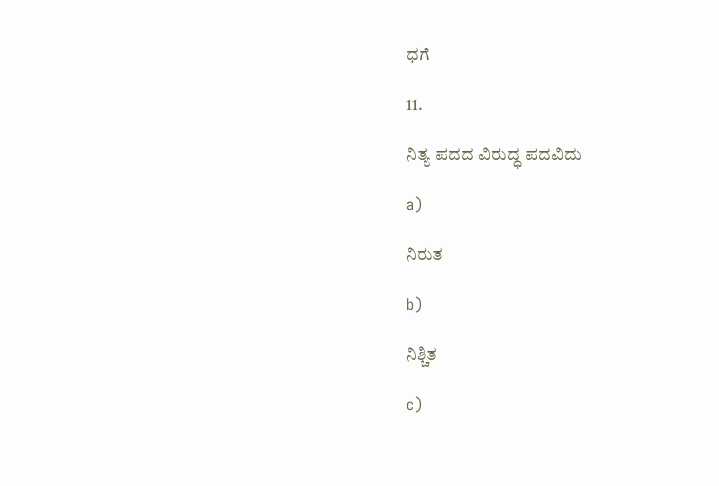ಧಗೆ

11.

ನಿತ್ಯ ಪದದ ವಿರುದ್ಧ ಪದವಿದು

a)

ನಿರುತ

b)

ನಿಶ್ಚಿತ

c)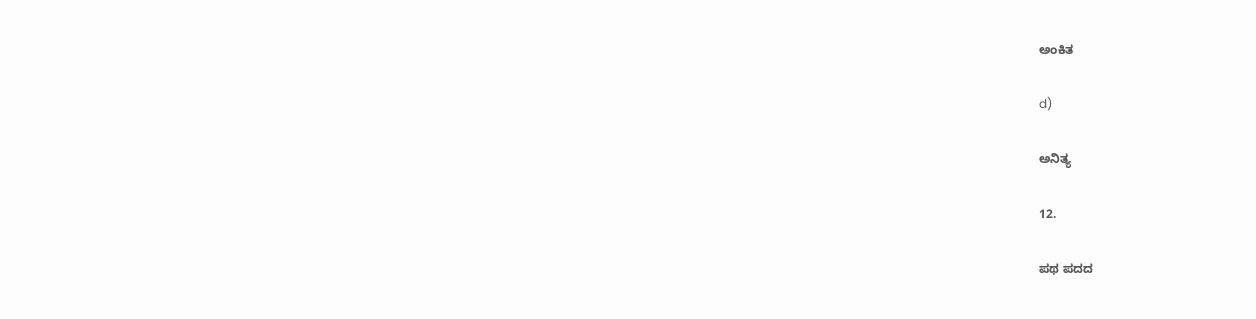ಅಂಕಿತ

d)

ಅನಿತ್ಯ

12.

ಪಥ ಪದದ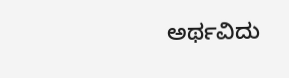ಅರ್ಥವಿದು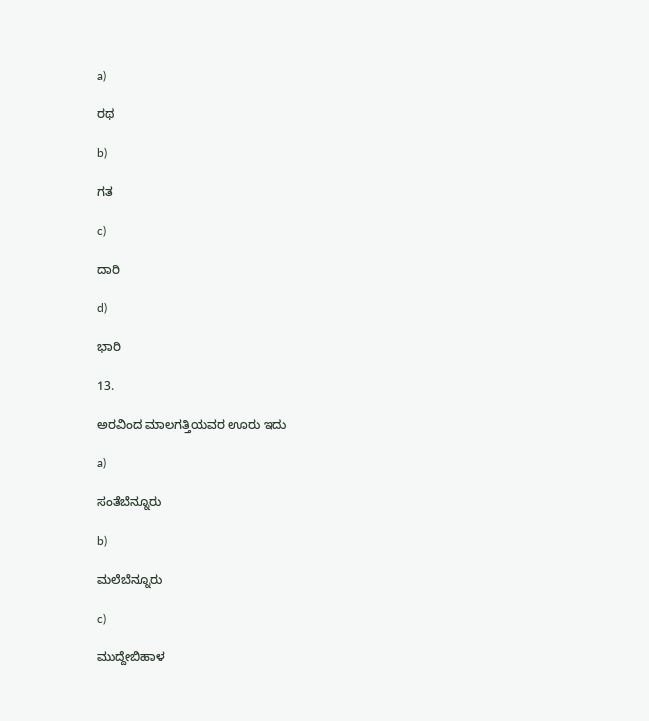a)

ರಥ

b)

ಗತ

c)

ದಾರಿ

d)

ಭಾರಿ

13.

ಅರವಿಂದ ಮಾಲಗತ್ತಿಯವರ ಊರು ಇದು

a)

ಸಂತೆಬೆನ್ನೂರು

b)

ಮಲೆಬೆನ್ನೂರು

c)

ಮುದ್ದೇಬಿಹಾಳ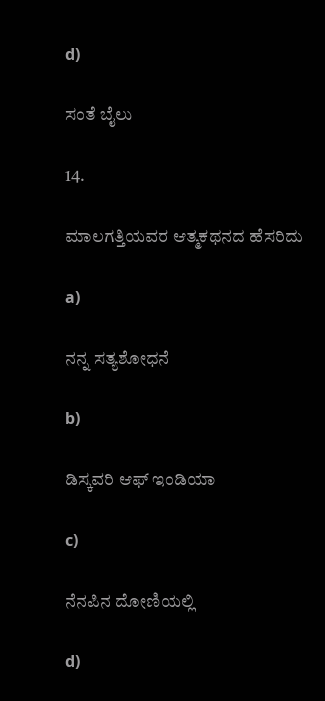d)

ಸಂತೆ ಬೈಲು

14.

ಮಾಲಗತ್ತಿಯವರ ಆತ್ಮಕಥನದ ಹೆಸರಿದು

a)

ನನ್ನ ಸತ್ಯಶೋಧನೆ

b)

ಡಿಸ್ಕವರಿ ಆಫ್ ಇಂಡಿಯಾ

c)

ನೆನಪಿನ ದೋಣಿಯಲ್ಲಿ

d)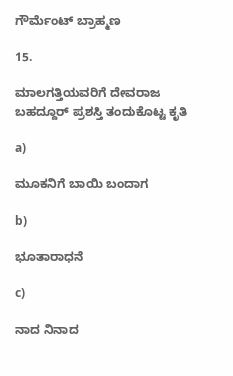ಗೌರ್ಮೆಂಟ್ ಬ್ರಾಹ್ಮಣ

15.

ಮಾಲಗತ್ತಿಯವರಿಗೆ ದೇವರಾಜ ಬಹದ್ದೂರ್ ಪ್ರಶಸ್ತಿ ತಂದುಕೊಟ್ಟ ಕೃತಿ

a)

ಮೂಕನಿಗೆ ಬಾಯಿ ಬಂದಾಗ

b)

ಭೂತಾರಾಧನೆ

c)

ನಾದ ನಿನಾದ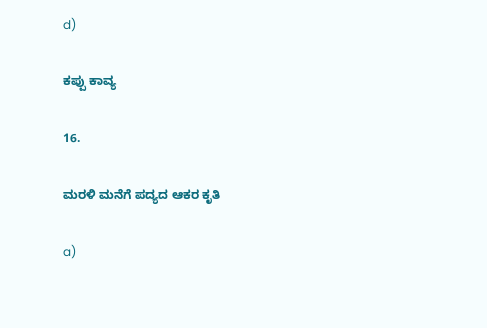d)

ಕಪ್ಪು ಕಾವ್ಯ

16.

ಮರಳಿ ಮನೆಗೆ ಪದ್ಯದ ಆಕರ ಕೃತಿ

a)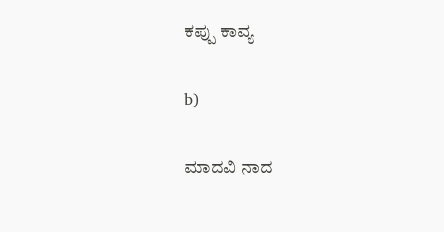ಕಪ್ಪು ಕಾವ್ಯ

b)

ಮಾದವಿ ನಾದ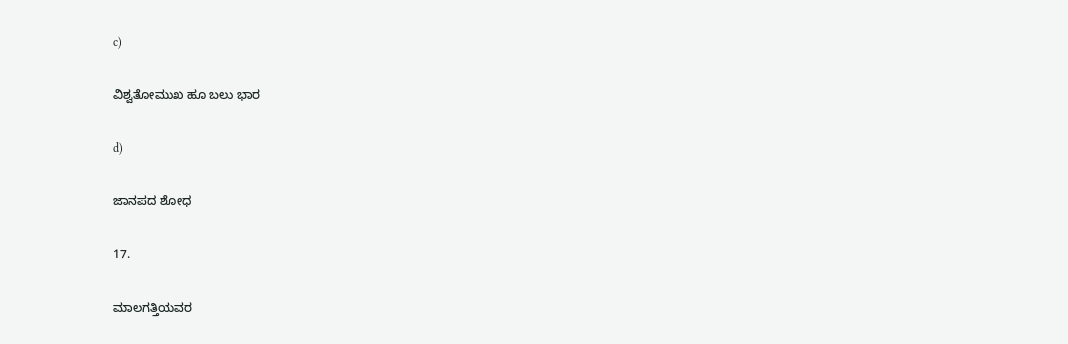c)

ವಿಶ್ವತೋಮುಖ ಹೂ ಬಲು ಭಾರ

d)

ಜಾನಪದ ಶೋಧ

17.

ಮಾಲಗತ್ತಿಯವರ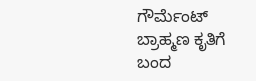ಗೌರ್ಮೆಂಟ್ ಬ್ರಾಹ್ಮಣ ಕೃತಿಗೆ ಬಂದ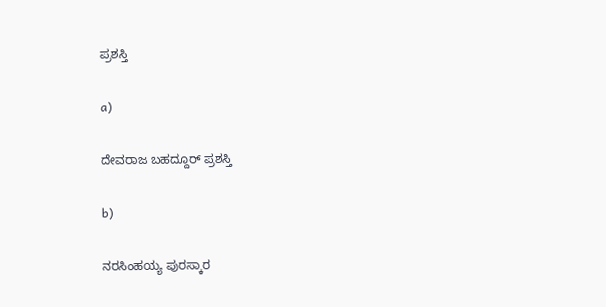ಪ್ರಶಸ್ತಿ

a)

ದೇವರಾಜ ಬಹದ್ದೂರ್ ಪ್ರಶಸ್ತಿ

b)

ನರಸಿಂಹಯ್ಯ ಪುರಸ್ಕಾರ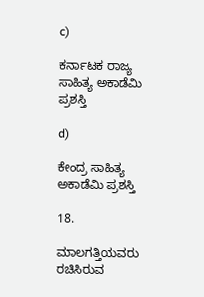c)

ಕರ್ನಾಟಕ ರಾಜ್ಯ ಸಾಹಿತ್ಯ ಅಕಾಡೆಮಿ ಪ್ರಶಸ್ತಿ

d)

ಕೇಂದ್ರ ಸಾಹಿತ್ಯ ಅಕಾಡೆಮಿ ಪ್ರಶಸ್ತಿ

18.

ಮಾಲಗತ್ತಿಯವರು ರಚಿಸಿರುವ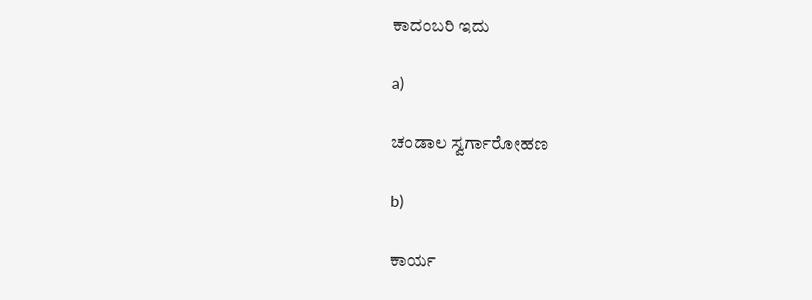ಕಾದಂಬರಿ ಇದು

a)

ಚಂಡಾಲ ಸ್ವರ್ಗಾರೋಹಣ

b)

ಕಾರ್ಯ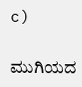c)

ಮುಗಿಯದ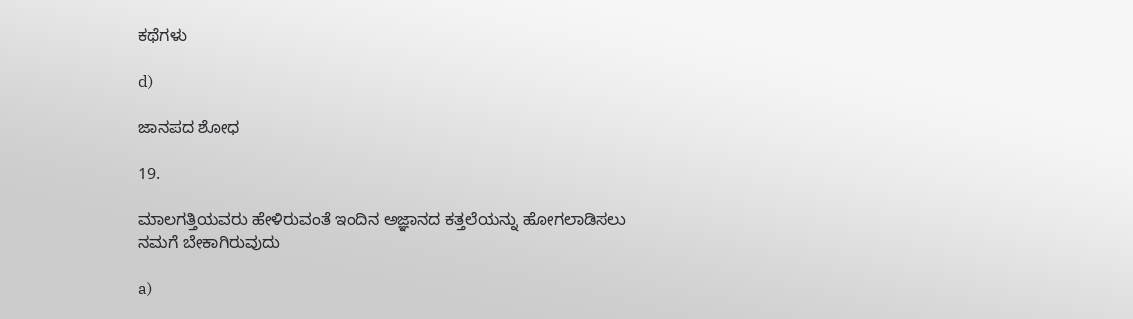ಕಥೆಗಳು

d)

ಜಾನಪದ ಶೋಧ

19.

ಮಾಲಗತ್ತಿಯವರು ಹೇಳಿರುವಂತೆ ಇಂದಿನ ಅಜ್ಞಾನದ ಕತ್ತಲೆಯನ್ನು ಹೋಗಲಾಡಿಸಲು ನಮಗೆ ಬೇಕಾಗಿರುವುದು

a)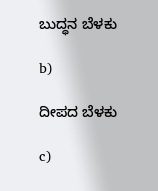ಬುದ್ಧನ ಬೆಳಕು

b)

ದೀಪದ ಬೆಳಕು

c)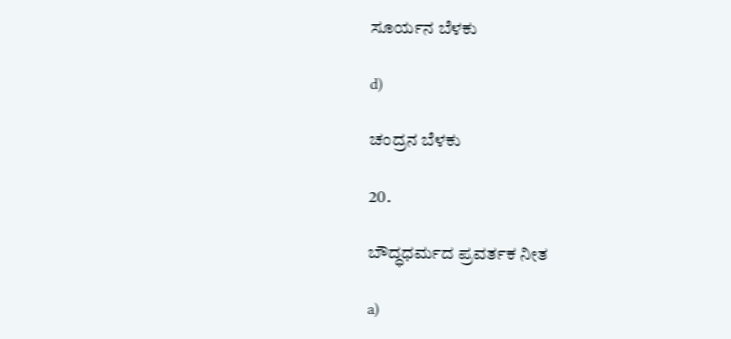ಸೂರ್ಯನ ಬೆಳಕು

d)

ಚಂದ್ರನ ಬೆಳಕು

20.

ಬೌದ್ಧಧರ್ಮದ ಪ್ರವರ್ತಕ ನೀತ

a)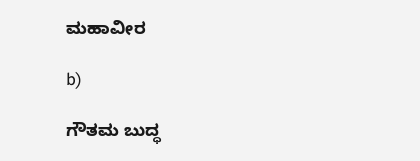ಮಹಾವೀರ

b)

ಗೌತಮ ಬುದ್ಧ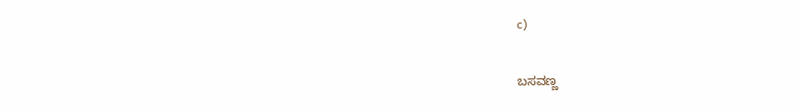c)

ಬಸವಣ್ಣ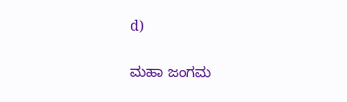d)

ಮಹಾ ಜಂಗಮ